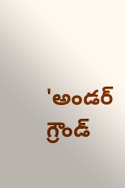'అండర్ గ్రౌండ్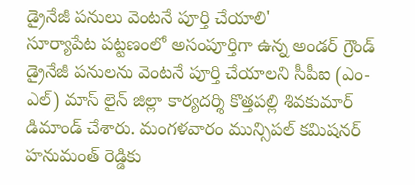డ్రైనేజీ పనులు వెంటనే పూర్తి చేయాలి'
సూర్యాపేట పట్టణంలో అసంపూర్తిగా ఉన్న అండర్ గ్రౌండ్ డ్రైనేజీ పనులను వెంటనే పూర్తి చేయాలని సీపీఐ (ఎం-ఎల్) మాస్ లైన్ జిల్లా కార్యదర్శి కొత్తపల్లి శివకుమార్ డిమాండ్ చేశారు. మంగళవారం మున్సిపల్ కమిషనర్ హనుమంత్ రెడ్డికు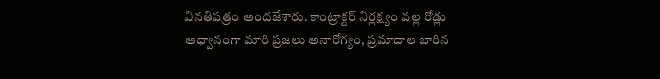వినతిపత్రం అందజేశారు. కాంట్రాక్టర్ నిర్లక్ష్యం వల్ల రోడ్లు అధ్వానంగా మారి ప్రజలు అనారోగ్యం, ప్రమాదాల బారిన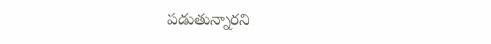పడుతున్నారని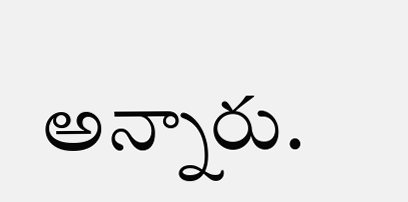అన్నారు.